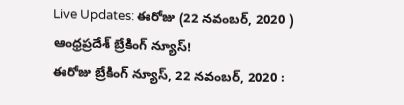Live Updates: ఈరోజు (22 నవంబర్, 2020 ) ఆంధ్రప్రదేశ్ బ్రేకింగ్ న్యూస్!
ఈరోజు బ్రేకింగ్ న్యూస్, 22 నవంబర్, 2020 :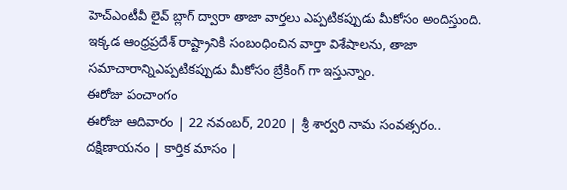హెచ్ఎంటీవీ లైవ్ బ్లాగ్ ద్వారా తాజా వార్తలు ఎప్పటికప్పుడు మీకోసం అందిస్తుంది. ఇక్కడ ఆంధ్రప్రదేశ్ రాష్ట్రానికి సంబంధించిన వార్తా విశేషాలను, తాజా సమాచారాన్నిఎప్పటికప్పుడు మీకోసం బ్రేకింగ్ గా ఇస్తున్నాం.
ఈరోజు పంచాంగం
ఈరోజు ఆదివారం | 22 నవంబర్, 2020 | శ్రీ శార్వరి నామ సంవత్సరం.. దక్షిణాయనం | కార్తిక మాసం |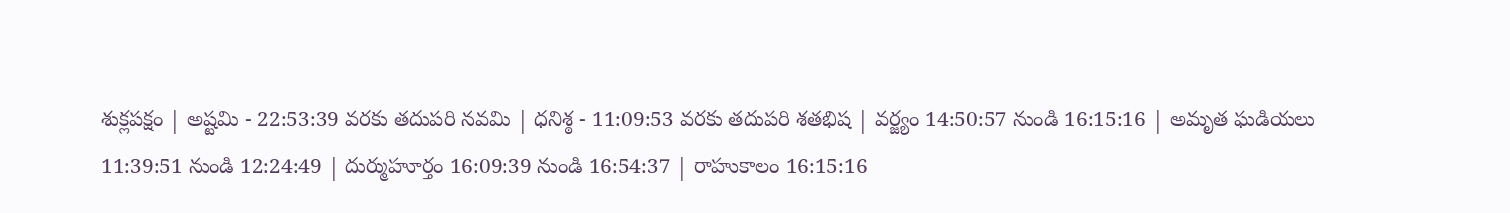శుక్లపక్షం | అష్టమి - 22:53:39 వరకు తదుపరి నవమి | ధనిశ్ఠ - 11:09:53 వరకు తదుపరి శతభిష | వర్జ్యం 14:50:57 నుండి 16:15:16 | అమృత ఘడియలు 11:39:51 నుండి 12:24:49 | దుర్ముహూర్తం 16:09:39 నుండి 16:54:37 | రాహుకాలం 16:15:16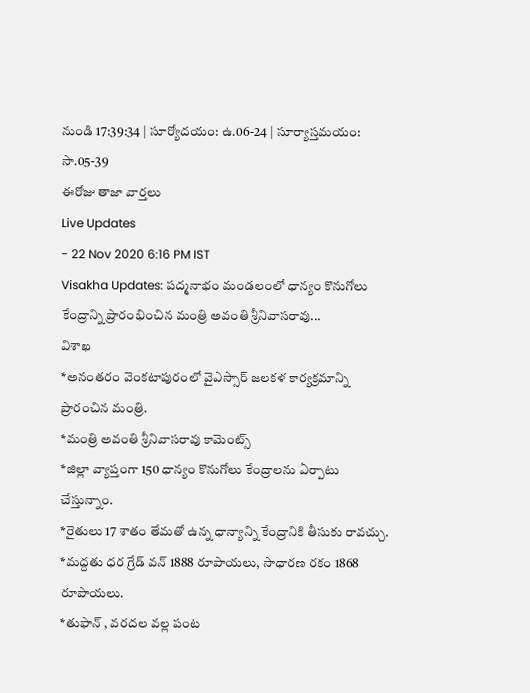నుండి 17:39:34 | సూర్యోదయం: ఉ.06-24 | సూర్యాస్తమయం: సా.05-39
ఈరోజు తాజా వార్తలు
Live Updates
- 22 Nov 2020 6:16 PM IST
Visakha Updates: పద్మనాభం మండలంలో ధాన్యం కొనుగోలు కేంద్రాన్ని ప్రారంభించిన మంత్రి అవంతి శ్రీనివాసరావు...
విశాఖ
*అనంతరం వెంకటాపురంలో వైఎస్సార్ జలకళ కార్యక్రమాన్ని ప్రారంచిన మంత్రి.
*మంత్రి అవంతి శ్రీనివాసరావు కామెంట్స్
*జిల్లా వ్యాప్తంగా 150 ధాన్యం కొనుగోలు కేంద్రాలను ఏర్పాటు చేస్తున్నాం.
*రైతులు 17 శాతం తేమతో ఉన్న ధాన్యాన్ని కేంద్రానికి తీసుకు రావచ్చు.
*మద్దతు ధర గ్రేడ్ వన్ 1888 రూపాయలు, సాధారణ రకం 1868 రూపాయలు.
*తుఫాన్ , వరదల వల్ల పంట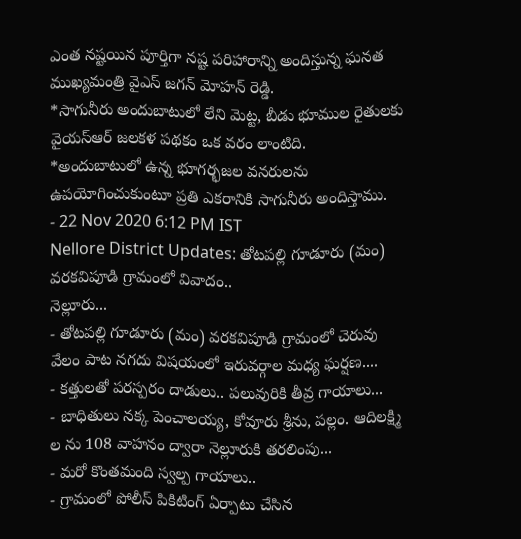ఎంత నష్టయిన పూర్తిగా నష్ట పరిహారాన్ని అందిస్తున్న ఘనత ముఖ్యమంత్రి వైఎస్ జగన్ మోహన్ రెడ్డి.
*సాగునీరు అందుబాటులో లేని మెట్ట, బీడు భూముల రైతులకు వైయస్ఆర్ జలకళ పథకం ఒక వరం లాంటిది.
*అందుబాటులో ఉన్న భూగర్భజల వనరులను ఉపయోగించుకుంటూ ప్రతి ఎకరానికి సాగునీరు అందిస్తాము.
- 22 Nov 2020 6:12 PM IST
Nellore District Updates: తోటపల్లి గూడూరు (మం) వరకవిపూడి గ్రామంలో వివాదం..
నెల్లూరు...
- తోటపల్లి గూడూరు (మం) వరకవిపూడి గ్రామంలో చెరువు వేలం పాట నగదు విషయంలో ఇరువర్గాల మధ్య ఘర్షణ....
- కత్తులతో పరస్పరం దాడులు.. పలువురికి తీవ్ర గాయాలు...
- బాధితులు నక్క పెంచాలయ్య, కోవూరు శ్రీను, పల్లం. ఆదిలక్ష్మి ల ను 108 వాహనం ద్వారా నెల్లూరుకి తరలింపు...
- మరో కొంతమంది స్వల్ప గాయాలు..
- గ్రామంలో పోలీస్ పికిటింగ్ ఏర్పాటు చేసిన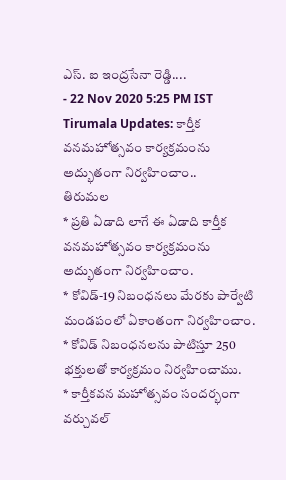ఎస్. ఐ ఇంద్రసేనా రెడ్డి....
- 22 Nov 2020 5:25 PM IST
Tirumala Updates: కార్తీక వనమహోత్సవం కార్యక్రమంను అద్భుతంగా నిర్వహించాం..
తిరుమల
* ప్రతి ఏడాది లాగే ఈ ఏడాది కార్తీక వనమహోత్సవం కార్యక్రమంను అద్భుతంగా నిర్వహించాం.
* కోవిడ్-19 నిబంధనలు మేరకు పార్వేటి మండపంలో ఏకాంతంగా నిర్వహించాం.
* కోవిడ్ నిబంధనలను పాటిస్తూ 250 భక్తులతో కార్యక్రమం నిర్వహించాము.
* కార్తీకవన మహోత్సవం సందర్భంగా వర్చువల్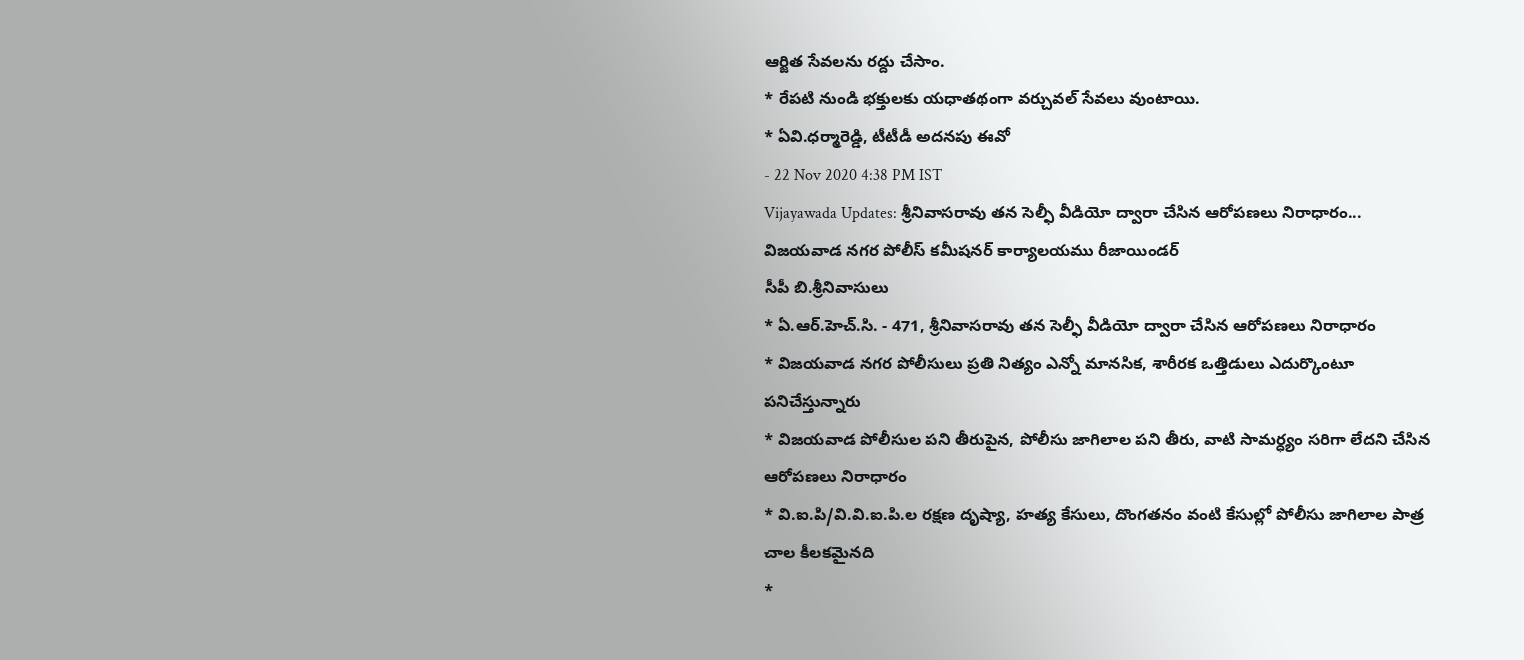ఆర్జిత సేవలను రద్దు చేసాం.
* రేపటి నుండి భక్తులకు యధాతథంగా వర్చువల్ సేవలు వుంటాయి.
* ఏవి.ధర్మారెడ్డి, టీటీడీ అదనపు ఈవో
- 22 Nov 2020 4:38 PM IST
Vijayawada Updates: శ్రీనివాసరావు తన సెల్ఫీ వీడియో ద్వారా చేసిన ఆరోపణలు నిరాధారం...
విజయవాడ నగర పోలీస్ కమీషనర్ కార్యాలయము రీజాయిండర్
సీపీ బి.శ్రీనివాసులు
* ఏ.ఆర్.హెచ్.సి. - 471, శ్రీనివాసరావు తన సెల్ఫీ వీడియో ద్వారా చేసిన ఆరోపణలు నిరాధారం
* విజయవాడ నగర పోలీసులు ప్రతి నిత్యం ఎన్నో మానసిక, శారీరక ఒత్తిడులు ఎదుర్కొంటూ పనిచేస్తున్నారు
* విజయవాడ పోలీసుల పని తీరుపైన, పోలీసు జాగిలాల పని తీరు, వాటి సామర్ధ్యం సరిగా లేదని చేసిన ఆరోపణలు నిరాధారం
* వి.ఐ.పి/వి.వి.ఐ.పి.ల రక్షణ దృష్యా, హత్య కేసులు, దొంగతనం వంటి కేసుల్లో పోలీసు జాగిలాల పాత్ర చాల కీలకమైనది
*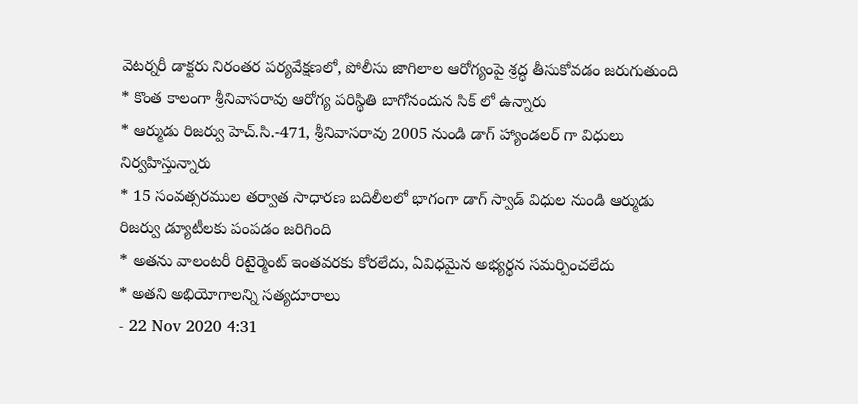వెటర్నరీ డాక్టరు నిరంతర పర్యవేక్షణలో, పోలీసు జాగిలాల ఆరోగ్యంపై శ్రద్ధ తీసుకోవడం జరుగుతుంది
* కొంత కాలంగా శ్రీనివాసరావు ఆరోగ్య పరిస్థితి బాగోనందున సిక్ లో ఉన్నారు
* ఆర్ముడు రిజర్వు హెచ్.సి.-471, శ్రీనివాసరావు 2005 నుండి డాగ్ హ్యాండలర్ గా విధులు నిర్వహిస్తున్నారు
* 15 సంవత్సరముల తర్వాత సాధారణ బదిలీలలో భాగంగా డాగ్ స్వాడ్ విధుల నుండి ఆర్ముడు రిజర్వు డ్యూటీలకు పంపడం జరిగింది
* అతను వాలంటరీ రిటైర్మెంట్ ఇంతవరకు కోరలేదు, ఏవిధమైన అభ్యర్థన సమర్పించలేదు
* అతని అభియోగాలన్ని సత్యదూరాలు
- 22 Nov 2020 4:31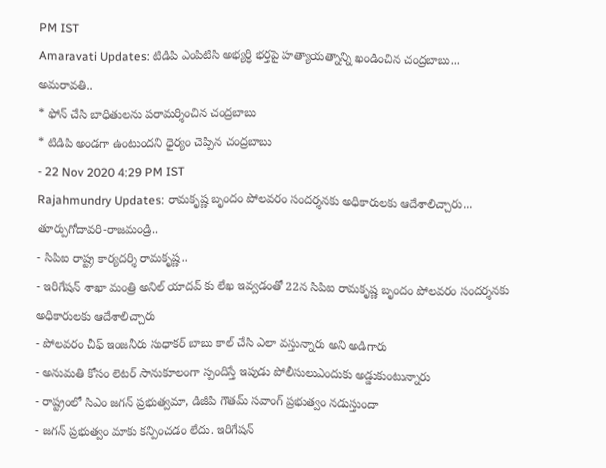PM IST
Amaravati Updates: టిడిపి ఎంపిటిసి అభ్యర్ధి భర్తపై హత్యాయత్నాన్ని ఖండించిన చంద్రబాబు...
అమరావతి..
* ఫోన్ చేసి బాధితులను పరామర్శించిన చంద్రబాబు
* టిడిపి అండగా ఉంటుందని ధైర్యం చెప్పిన చంద్రబాబు
- 22 Nov 2020 4:29 PM IST
Rajahmundry Updates: రామకృష్ణ బృందం పోలవరం సందర్శనకు అధికారులకు ఆదేశాలిచ్చారు...
తూర్పుగోదావరి-రాజమండ్రి..
- సిపిఐ రాష్ట్ర కార్యదర్శి రామకృష్ణ..
- ఇరిగేషన్ శాఖా మంత్రి అనిల్ యాదవ్ కు లేఖ ఇవ్వడంతో 22న సిపిఐ రామకృష్ణ బృందం పోలవరం సందర్శనకు అధికారులకు ఆదేశాలిచ్చారు
- పోలవరం చీఫ్ ఇంజనీరు సుధాకర్ బాబు కాల్ చేసి ఎలా వస్తున్నారు అని అడిగారు
- అనుమతి కోసం లెటర్ సానుకూలంగా స్పందిస్తే ఇపుడు పోలీసులుఎందుకు అడ్డుకుంటున్నారు
- రాష్ట్రంలో సిఎం జగన్ ప్రభుత్వమా, డిజీపి గౌతమ్ సవాంగ్ ప్రభుత్వం నడుస్తుందా
- జగన్ ప్రభుత్వం మాకు కన్పించడం లేదు. ఇరిగేషన్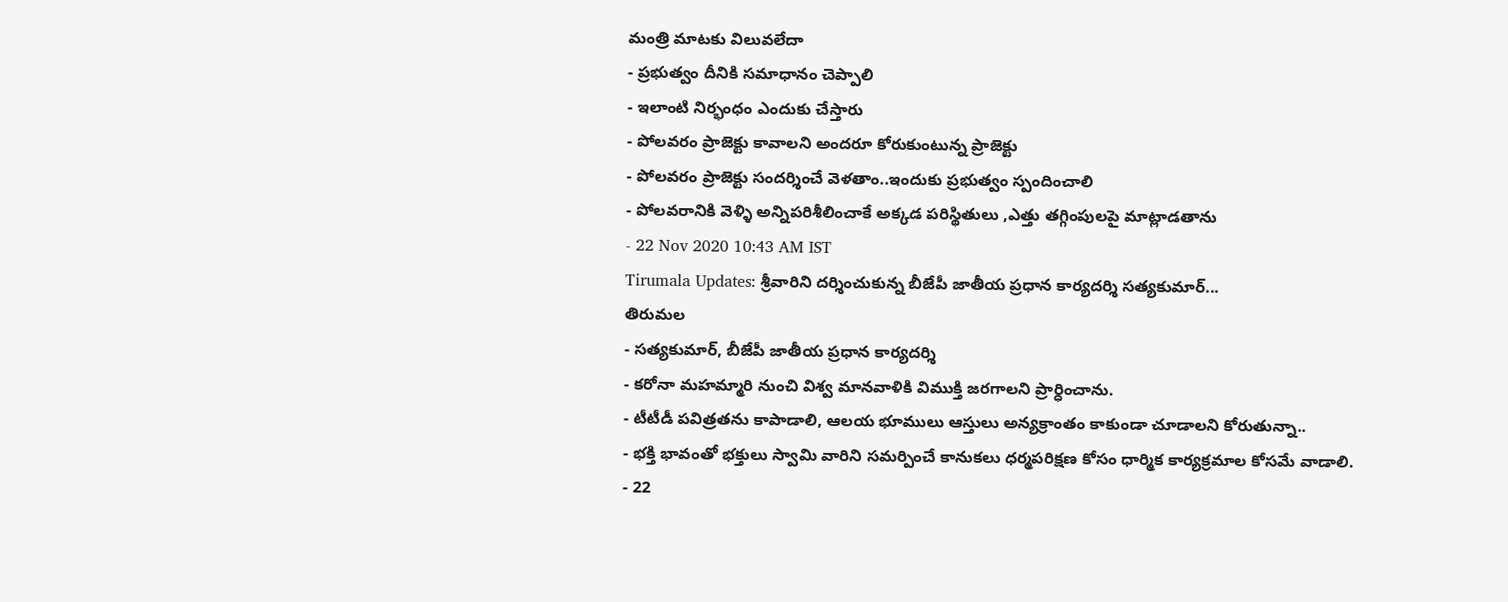మంత్రి మాటకు విలువలేదా
- ప్రభుత్వం దీనికి సమాధానం చెప్పాలి
- ఇలాంటి నిర్భంధం ఎందుకు చేస్తారు
- పోలవరం ప్రాజెక్టు కావాలని అందరూ కోరుకుంటున్న ప్రాజెక్టు
- పోలవరం ప్రాజెక్టు సందర్శించే వెళతాం..ఇందుకు ప్రభుత్వం స్పందించాలి
- పోలవరానికి వెళ్ళి అన్నిపరిశీలించాకే అక్కడ పరిస్థితులు ,ఎత్తు తగ్గింపులపై మాట్లాడతాను
- 22 Nov 2020 10:43 AM IST
Tirumala Updates: శ్రీవారిని దర్శించుకున్న బీజేపీ జాతీయ ప్రధాన కార్యదర్శి సత్యకుమార్...
తిరుమల
- సత్యకుమార్, బీజేపీ జాతీయ ప్రధాన కార్యదర్శి
- కరోనా మహమ్మారి నుంచి విశ్వ మానవాళికి విముక్తి జరగాలని ప్రార్ధించాను.
- టీటీడీ పవిత్రతను కాపాడాలి, ఆలయ భూములు ఆస్తులు అన్యక్రాంతం కాకుండా చూడాలని కోరుతున్నా..
- భక్తి భావంతో భక్తులు స్వామి వారిని సమర్పించే కానుకలు ధర్మపరిక్షణ కోసం ధార్మిక కార్యక్రమాల కోసమే వాడాలి.
- 22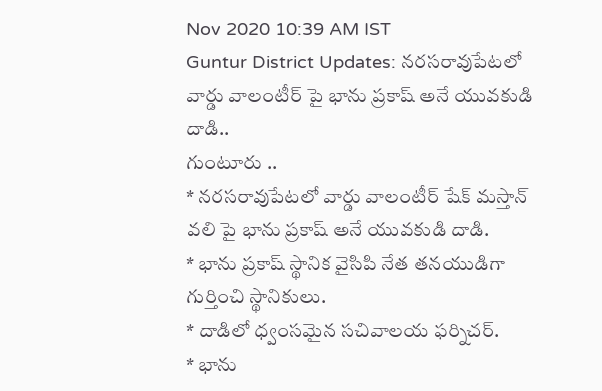Nov 2020 10:39 AM IST
Guntur District Updates: నరసరావుపేటలో వార్డు వాలంటీర్ పై భాను ప్రకాష్ అనే యువకుడి దాడి..
గుంటూరు ..
* నరసరావుపేటలో వార్డు వాలంటీర్ షేక్ మస్తాన్ వలి పై భాను ప్రకాష్ అనే యువకుడి దాడి.
* భాను ప్రకాష్ స్థానిక వైసిపి నేత తనయుడిగా గుర్తించి స్థానికులు.
* దాడిలో ధ్వంసమైన సచివాలయ ఫర్నిచర్.
* భాను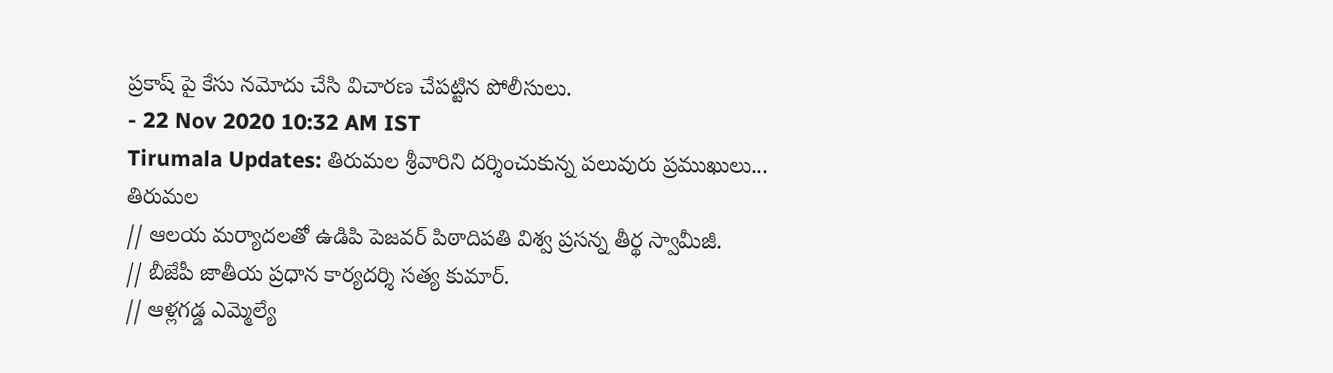ప్రకాష్ పై కేసు నమోదు చేసి విచారణ చేపట్టిన పోలీసులు.
- 22 Nov 2020 10:32 AM IST
Tirumala Updates: తిరుమల శ్రీవారిని దర్శించుకున్న పలువురు ప్రముఖులు...
తిరుమల
// ఆలయ మర్యాదలతో ఉడిపి పెజవర్ పిఠాదిపతి విశ్వ ప్రసన్న తీర్థ స్వామీజీ.
// బీజేపీ జాతీయ ప్రధాన కార్యదర్శి సత్య కుమార్.
// ఆళ్లగడ్డ ఎమ్మెల్యే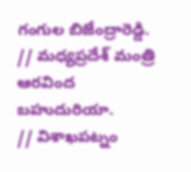గంగుల బిజేంద్రారెడ్డి.
// మధ్యప్రదేశ్ మంత్రి ఆరవింద బహుదురియా.
// విశాఖపట్నం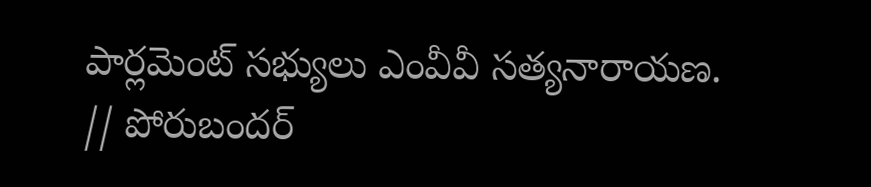పార్లమెంట్ సభ్యులు ఎంవీవీ సత్యనారాయణ.
// పోరుబందర్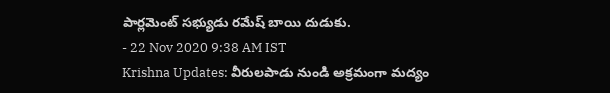పార్లమెంట్ సభ్యుడు రమేష్ బాయి దుడుకు.
- 22 Nov 2020 9:38 AM IST
Krishna Updates: వీరులపాడు నుండి అక్రమంగా మద్యం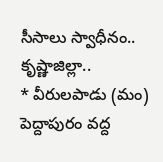సీసాలు స్వాధీనం..
కృష్ణాజిల్లా..
* వీరులపాడు (మం) పెద్దాపురం వద్ద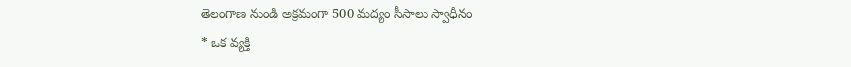తెలంగాణ నుండి అక్రమంగా 500 మద్యం సీసాలు స్వాధీనం
* ఒక వ్యక్తి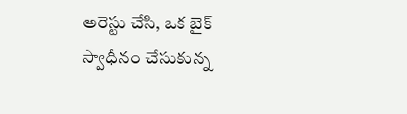అరెస్టు చేసి, ఒక బైక్ స్వాధీనం చేసుకున్న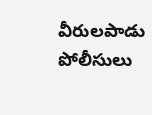వీరులపాడు పోలీసులు